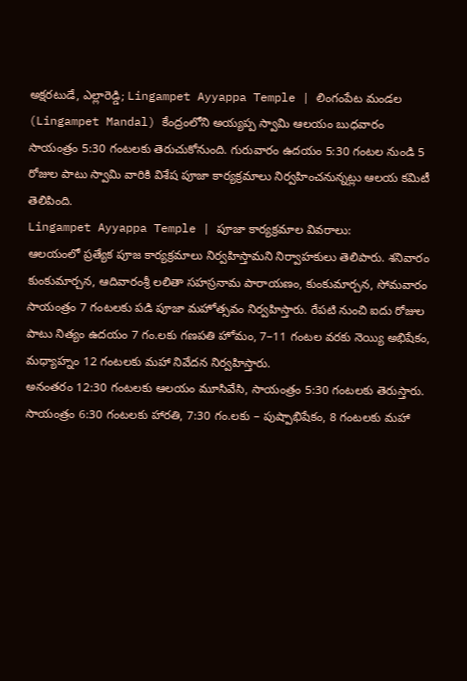అక్షరటుడే, ఎల్లారెడ్డి; Lingampet Ayyappa Temple | లింగంపేట మండల (Lingampet Mandal) కేంద్రంలోని అయ్యప్ప స్వామి ఆలయం బుధవారం సాయంత్రం 5:30 గంటలకు తెరుచుకోనుంది. గురువారం ఉదయం 5:30 గంటల నుండి 5 రోజుల పాటు స్వామి వారికి విశేష పూజా కార్యక్రమాలు నిర్వహించనున్నట్లు ఆలయ కమిటీ తెలిపింది.
Lingampet Ayyappa Temple | పూజా కార్యక్రమాల వివరాలు:
ఆలయంలో ప్రత్యేక పూజ కార్యక్రమాలు నిర్వహిస్తామని నిర్వాహకులు తెలిపారు. శనివారం కుంకుమార్చన, ఆదివారంశ్రీ లలితా సహస్రనామ పారాయణం, కుంకుమార్చన, సోమవారం సాయంత్రం 7 గంటలకు పడి పూజా మహోత్సవం నిర్వహిస్తారు. రేపటి నుంచి ఐదు రోజుల పాటు నిత్యం ఉదయం 7 గం.లకు గణపతి హోమం, 7–11 గంటల వరకు నెయ్యి అభిషేకం, మధ్యాహ్నం 12 గంటలకు మహా నివేదన నిర్వహిస్తారు.
అనంతరం 12:30 గంటలకు ఆలయం మూసివేసి, సాయంత్రం 5:30 గంటలకు తెరుస్తారు. సాయంత్రం 6:30 గంటలకు హారతి, 7:30 గం.లకు – పుష్పాభిషేకం, 8 గంటలకు మహా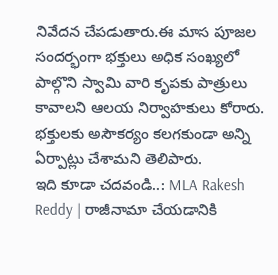నివేదన చేపడుతారు.ఈ మాస పూజల సందర్భంగా భక్తులు అధిక సంఖ్యలో పాల్గొని స్వామి వారి కృపకు పాత్రులు కావాలని ఆలయ నిర్వాహకులు కోరారు. భక్తులకు అసౌకర్యం కలగకుండా అన్ని ఏర్పాట్లు చేశామని తెలిపారు.
ఇది కూడా చదవండి..: MLA Rakesh Reddy | రాజీనామా చేయడానికి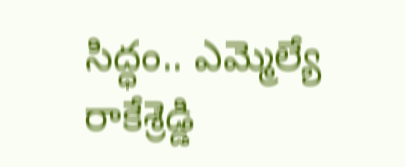సిద్ధం.. ఎమ్మెల్యే రాకేశ్రెడ్డి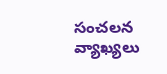సంచలన వ్యాఖ్యలు